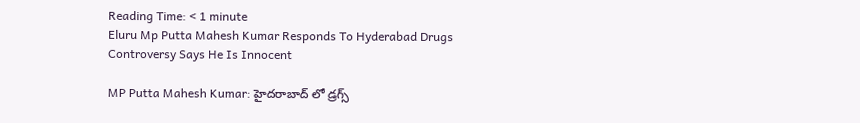Reading Time: < 1 minute
Eluru Mp Putta Mahesh Kumar Responds To Hyderabad Drugs Controversy Says He Is Innocent

MP Putta Mahesh Kumar: హైదరాబాద్ లో డ్రగ్స్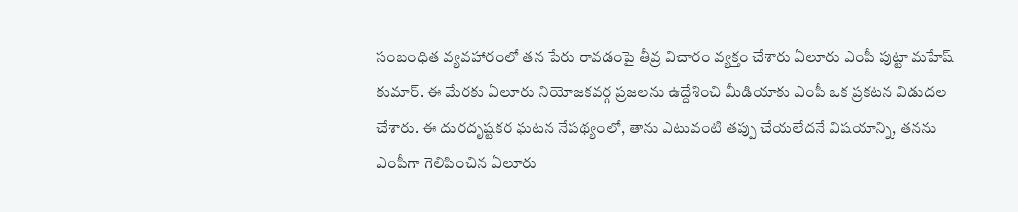సంబంధిత వ్యవహారంలో తన పేరు రావడంపై తీవ్ర విచారం వ్యక్తం చేశారు ఏలూరు ఎంపీ పుట్టా మహేష్ కుమార్. ఈ మేరకు ఏలూరు నియోజకవర్గ ప్రజలను ఉద్దేశించి మీడియాకు ఎంపీ ఒక ప్రకటన విడుదల చేశారు. ఈ దురదృష్టకర ఘటన నేపథ్యంలో, తాను ఎటువంటి తప్పు చేయలేదనే విషయాన్ని, తనను ఎంపీగా గెలిపించిన ఏలూరు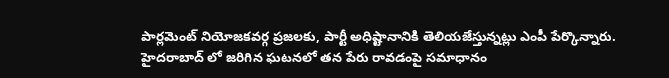పార్లమెంట్ నియోజకవర్గ ప్రజలకు, పార్టీ అధిష్టానానికి తెలియజేస్తున్నట్లు ఎంపీ పేర్కొన్నారు. హైదరాబాద్ లో జరిగిన ఘటనలో తన పేరు రావడంపై సమాధానం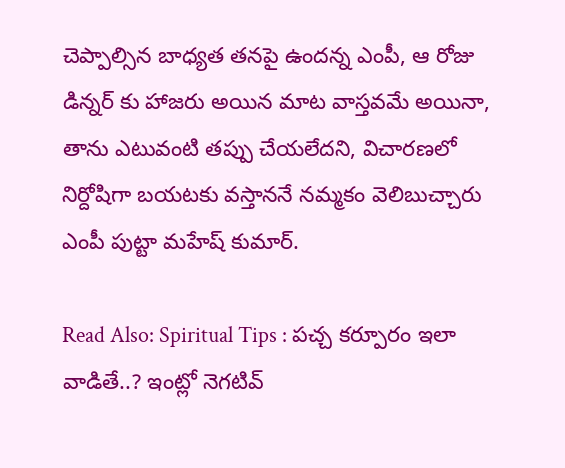చెప్పాల్సిన బాధ్యత తనపై ఉందన్న ఎంపీ, ఆ రోజు డిన్నర్ కు హాజరు అయిన మాట వాస్తవమే అయినా, తాను ఎటువంటి తప్పు చేయలేదని, విచారణలో నిర్దోషిగా బయటకు వస్తాననే నమ్మకం వెలిబుచ్చారు ఎంపీ పుట్టా మహేష్ కుమార్.

Read Also: Spiritual Tips : పచ్చ కర్పూరం ఇలా వాడితే..? ఇంట్లో నెగటివ్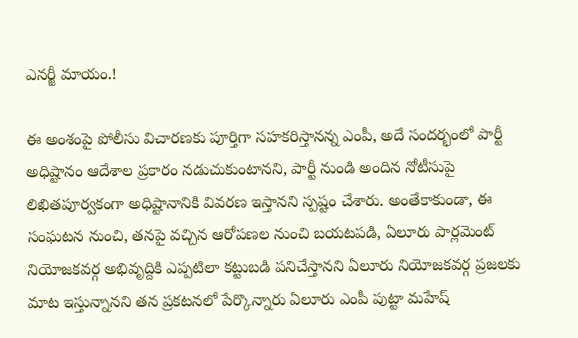ఎనర్జీ మాయం.!

ఈ అంశంపై పోలీసు విచారణకు పూర్తిగా సహకరిస్తానన్న ఎంపీ, అదే సందర్భంలో పార్టీ అధిష్టానం ఆదేశాల ప్రకారం నడుచుకుంటానని, పార్టీ నుండి అందిన నోటీసుపై లిఖితపూర్వకంగా అధిష్టానానికి వివరణ ఇస్తానని స్పష్టం చేశారు. అంతేకాకుండా, ఈ సంఘటన నుంచి, తనపై వచ్చిన ఆరోపణల నుంచి బయటపడి, ఏలూరు పార్లమెంట్ నియోజకవర్గ అభివృద్దికి ఎప్పటిలా కట్టుబడి పనిచేస్తానని ఏలూరు నియోజకవర్గ ప్రజలకు మాట ఇస్తున్నానని తన ప్రకటనలో పేర్కొన్నారు ఏలూరు ఎంపీ పుట్టా మహేష్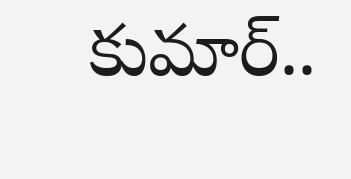కుమార్..